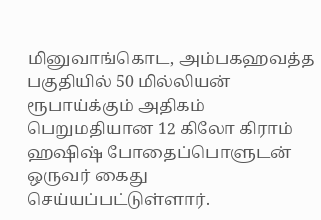மினுவாங்கொட, அம்பகஹவத்த பகுதியில் 50 மில்லியன் ரூபாய்க்கும் அதிகம் பெறுமதியான 12 கிலோ கிராம் ஹஷிஷ் போதைப்பொளுடன் ஒருவர் கைது செய்யப்பட்டுள்ளார்.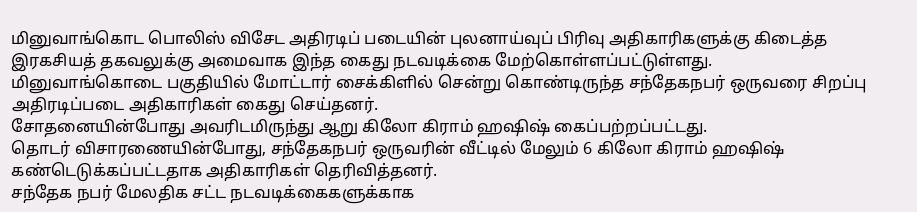மினுவாங்கொட பொலிஸ் விசேட அதிரடிப் படையின் புலனாய்வுப் பிரிவு அதிகாரிகளுக்கு கிடைத்த இரகசியத் தகவலுக்கு அமைவாக இந்த கைது நடவடிக்கை மேற்கொள்ளப்பட்டுள்ளது.
மினுவாங்கொடை பகுதியில் மோட்டார் சைக்கிளில் சென்று கொண்டிருந்த சந்தேகநபர் ஒருவரை சிறப்பு அதிரடிப்படை அதிகாரிகள் கைது செய்தனர்.
சோதனையின்போது அவரிடமிருந்து ஆறு கிலோ கிராம் ஹஷிஷ் கைப்பற்றப்பட்டது.
தொடர் விசாரணையின்போது, சந்தேகநபர் ஒருவரின் வீட்டில் மேலும் 6 கிலோ கிராம் ஹஷிஷ் கண்டெடுக்கப்பட்டதாக அதிகாரிகள் தெரிவித்தனர்.
சந்தேக நபர் மேலதிக சட்ட நடவடிக்கைகளுக்காக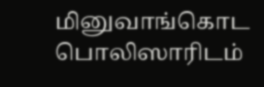மினுவாங்கொட பொலிஸாரிடம்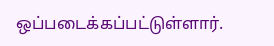ஒப்படைக்கப்பட்டுள்ளார்.